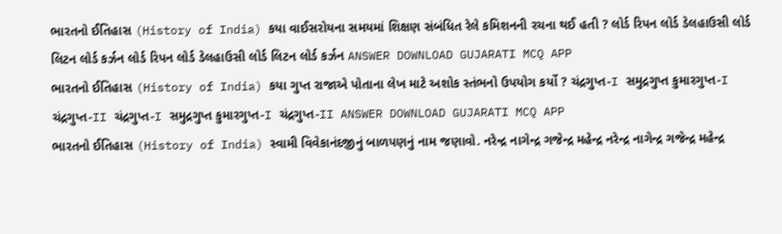ભારતનો ઈતિહાસ (History of India) કયા વાઈસરોયના સમયમાં શિક્ષણ સંબંધિત રેલે કમિશનની રચના થઈ હતી ? લોર્ડ રિપન લોર્ડ ડેલહાઉસી લોર્ડ લિટન લોર્ડ કર્ઝન લોર્ડ રિપન લોર્ડ ડેલહાઉસી લોર્ડ લિટન લોર્ડ કર્ઝન ANSWER DOWNLOAD GUJARATI MCQ APP
ભારતનો ઈતિહાસ (History of India) કયા ગુપ્ત રાજાએ પોતાના લેખ માટે અશોક સ્તંભનો ઉપયોગ કર્યો ? ચંદ્રગુપ્ત-I સમુદ્રગુપ્ત કુમારગુપ્ત-I ચંદ્રગુપ્ત-II ચંદ્રગુપ્ત-I સમુદ્રગુપ્ત કુમારગુપ્ત-I ચંદ્રગુપ્ત-II ANSWER DOWNLOAD GUJARATI MCQ APP
ભારતનો ઈતિહાસ (History of India) સ્વામી વિવેકાનંદજીનું બાળપણનું નામ જણાવો. નરેન્દ્ર નાગેન્દ્ર ગજેન્દ્ર મહેન્દ્ર નરેન્દ્ર નાગેન્દ્ર ગજેન્દ્ર મહેન્દ્ર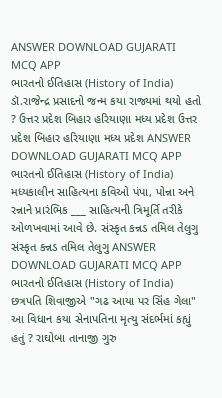ANSWER DOWNLOAD GUJARATI MCQ APP
ભારતનો ઈતિહાસ (History of India) ડૉ.રાજેન્દ્ર પ્રસાદનો જન્મ કયા રાજ્યમાં થયો હતો ? ઉત્તર પ્રદેશ બિહાર હરિયાણા મધ્ય પ્રદેશ ઉત્તર પ્રદેશ બિહાર હરિયાણા મધ્ય પ્રદેશ ANSWER DOWNLOAD GUJARATI MCQ APP
ભારતનો ઈતિહાસ (History of India) મધ્યકાલીન સાહિત્યના કવિઓ પંપા, પોન્ના અને રન્નાને પ્રારંભિક ___ સાહિત્યની ત્રિમૂર્તિ તરીકે ઓળખવામાં આવે છે. સંસ્કૃત કન્નડ તમિલ તેલુગુ સંસ્કૃત કન્નડ તમિલ તેલુગુ ANSWER DOWNLOAD GUJARATI MCQ APP
ભારતનો ઈતિહાસ (History of India) છત્રપતિ શિવાજીએ "ગઢ આયા પર સિંહ ગેલા" આ વિધાન કયા સેનાપતિના મૃત્યુ સંદર્ભમાં કહ્યું હતું ? રાઘોબા તાનાજી ગુરુ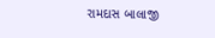રામદાસ બાલાજી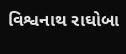વિશ્વનાથ રાઘોબા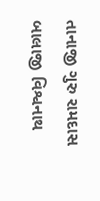તાનાજી ગુરુ રામદાસ બાલાજી વિશ્વનાથ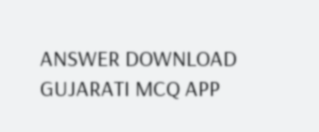ANSWER DOWNLOAD GUJARATI MCQ APP